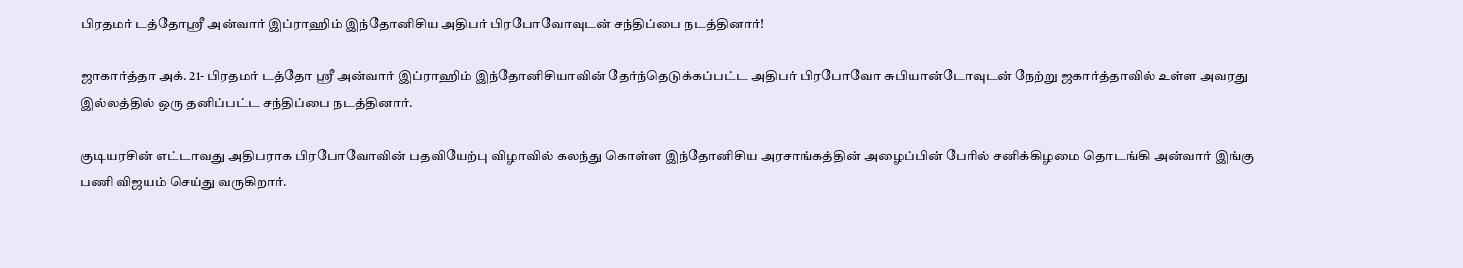பிரதமர் டத்தோஸ்ரீ அன்வார் இப்ராஹிம் இந்தோனிசிய அதிபர் பிரபோவோவுடன் சந்திப்பை நடத்தினார்!

ஜாகார்த்தா அக். 21- பிரதமர் டத்தோ ஸ்ரீ அன்வார் இப்ராஹிம் இந்தோனிசியாவின் தேர்ந்தெடுக்கப்பட்ட அதிபர் பிரபோவோ சுபியான்டோவுடன் நேற்று ஜகார்த்தாவில் உள்ள அவரது இல்லத்தில் ஒரு தனிப்பட்ட சந்திப்பை நடத்தினார்.

குடியரசின் எட்டாவது அதிபராக பிரபோவோவின் பதவியேற்பு விழாவில் கலந்து கொள்ள இந்தோனிசிய அரசாங்கத்தின் அழைப்பின் பேரில் சனிக்கிழமை தொடங்கி அன்வார் இங்கு பணி விஜயம் செய்து வருகிறார்.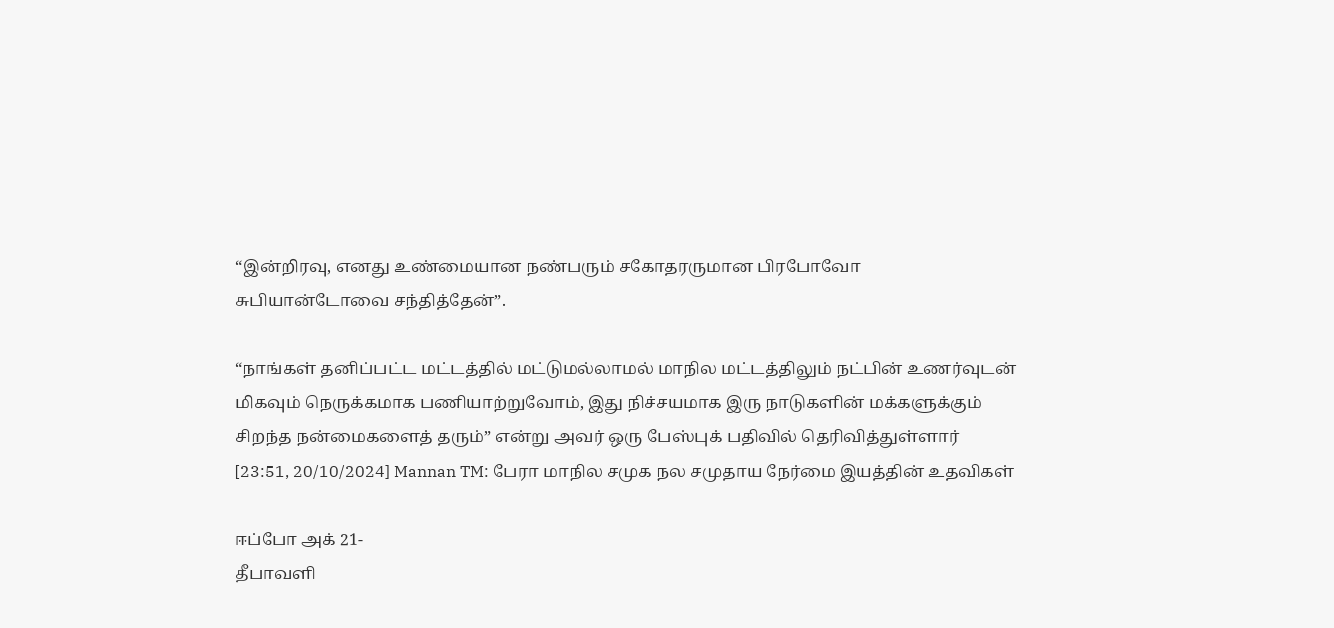“இன்றிரவு, எனது உண்மையான நண்பரும் சகோதரருமான பிரபோவோ சுபியான்டோவை சந்தித்தேன்”.

“நாங்கள் தனிப்பட்ட மட்டத்தில் மட்டுமல்லாமல் மாநில மட்டத்திலும் நட்பின் உணர்வுடன் மிகவும் நெருக்கமாக பணியாற்றுவோம், இது நிச்சயமாக இரு நாடுகளின் மக்களுக்கும் சிறந்த நன்மைகளைத் தரும்” என்று அவர் ஒரு பேஸ்புக் பதிவில் தெரிவித்துள்ளார்
[23:51, 20/10/2024] Mannan TM: பேரா மாநில சமுக நல சமுதாய நேர்மை இயத்தின் உதவிகள்

ஈப்போ அக் 21-
தீபாவளி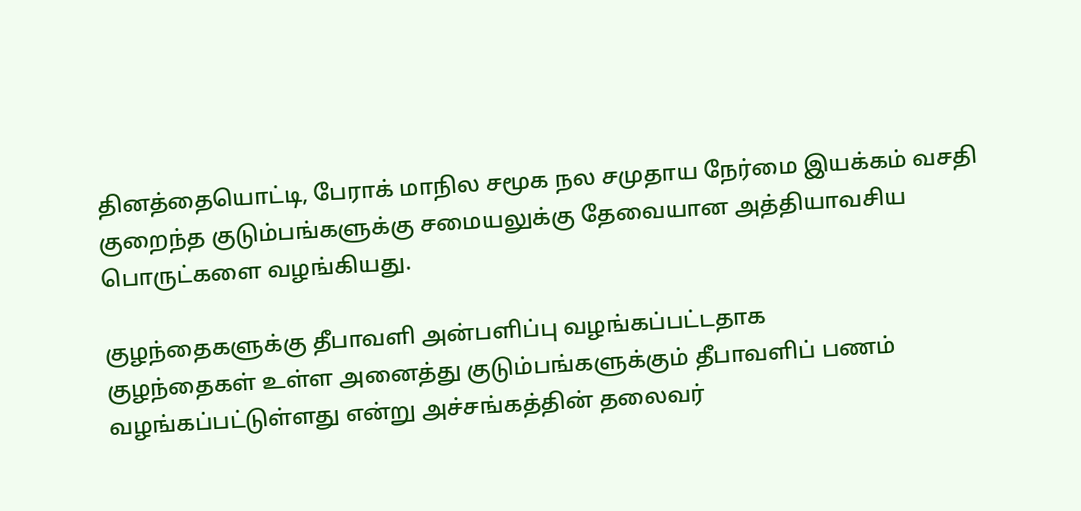தினத்தையொட்டி, பேராக் மாநில சமூக நல சமுதாய நேர்மை இயக்கம் வசதி குறைந்த குடும்பங்களுக்கு சமையலுக்கு தேவையான அத்தியாவசிய பொருட்களை வழங்கியது.

குழந்தைகளுக்கு தீபாவளி அன்பளிப்பு வழங்கப்பட்டதாக
குழந்தைகள் உள்ள அனைத்து குடும்பங்களுக்கும் தீபாவளிப் பணம் வழங்கப்பட்டுள்ளது என்று அச்சங்கத்தின் தலைவர்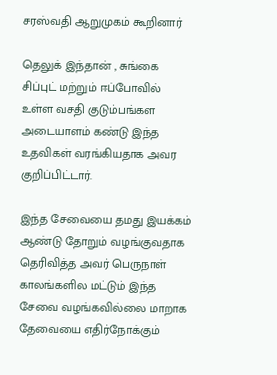சரஸ்வதி ஆறுமுகம் கூறினார்

தெலுக் இந்தான் , சுங்கை சிப்புட் மற்றும் ஈப்போவில் உள்ள வசதி குடும்பங்கள அடையாளம் கண்டு இந்த உதவிகள் வரங்கியதாக அவர குறிப்பிட்டார்.

இந்த சேவையை தமது இயக்கம் ஆண்டு தோறும் வழங்குவதாக தெரிவித்த அவர் பெருநாள் காலங்களில மட்டும் இந்த சேவை வழங்கவில்லை மாறாக தேவையை எதிர்நோக்கும்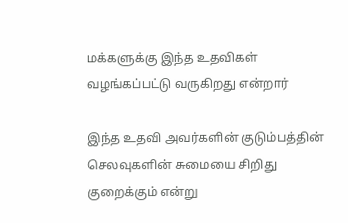மக்களுக்கு இந்த உதவிகள் வழங்கப்பட்டு வருகிறது என்றார்

இந்த உதவி அவர்களின் குடும்பத்தின் செலவுகளின் சுமையை சிறிது குறைக்கும் என்று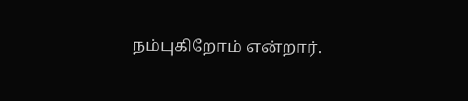நம்புகிறோம் என்றார்.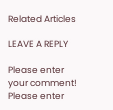Related Articles

LEAVE A REPLY

Please enter your comment!
Please enter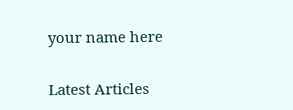your name here

Latest Articles